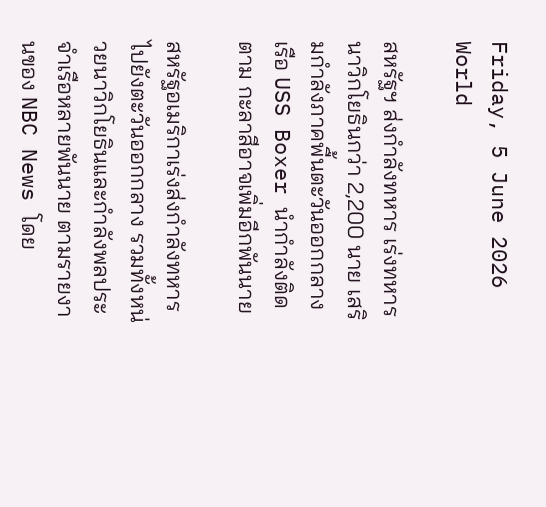Friday, 5 June 2026
World

สหรัฐฯ ส่งกำลังทหาร เร่งทหารนาวิกโยธินกว่า 2,200 นาย เสริมกำลังภาคพื้นตะวันออกกลาง เรือ USS Boxer นำกำลังติดตาม กะลาสีอาจเพิ่มอีกพันนาย

สหรัฐอเมริกาเร่งส่งกำลังทหารไปยังตะวันออกกลาง รวมทั้งหน่วยนาวิกโยธินและกำลังพลประจำเรือหลายพันนาย ตามรายงานของ NBC News โดย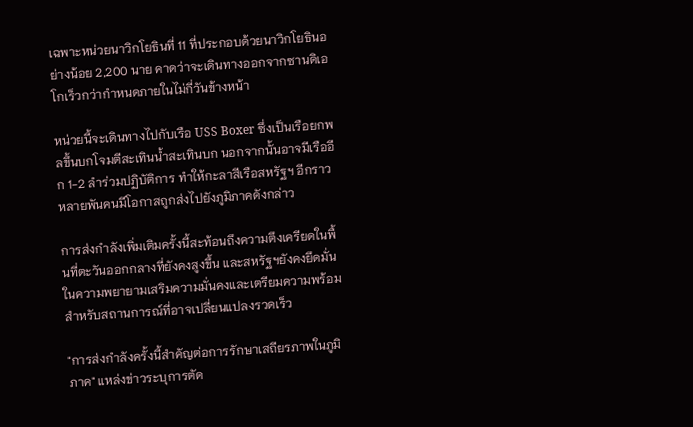เฉพาะหน่วยนาวิกโยธินที่ 11 ที่ประกอบด้วยนาวิกโยธินอย่างน้อย 2,200 นาย คาดว่าจะเดินทางออกจากซานดิเอโกเร็วกว่ากำหนดภายในไม่กี่วันข้างหน้า

หน่วยนี้จะเดินทางไปกับเรือ USS Boxer ซึ่งเป็นเรือยกพลขึ้นบกโจมตีสะเทินน้ำสะเทินบก นอกจากนั้นอาจมีเรืออีก 1-2 ลำร่วมปฏิบัติการ ทำให้กะลาสีเรือสหรัฐฯ อีกราวหลายพันคนมีโอกาสถูกส่งไปยังภูมิภาคดังกล่าว

การส่งกำลังเพิ่มเติมครั้งนี้สะท้อนถึงความตึงเครียดในพื้นที่ตะวันออกกลางที่ยังคงสูงขึ้น และสหรัฐฯยังคงยึดมั่นในความพยายามเสริมความมั่นคงและเตรียมความพร้อมสำหรับสถานการณ์ที่อาจเปลี่ยนแปลงรวดเร็ว

"การส่งกำลังครั้งนี้สำคัญต่อการรักษาเสถียรภาพในภูมิภาค" แหล่งข่าวระบุการตัด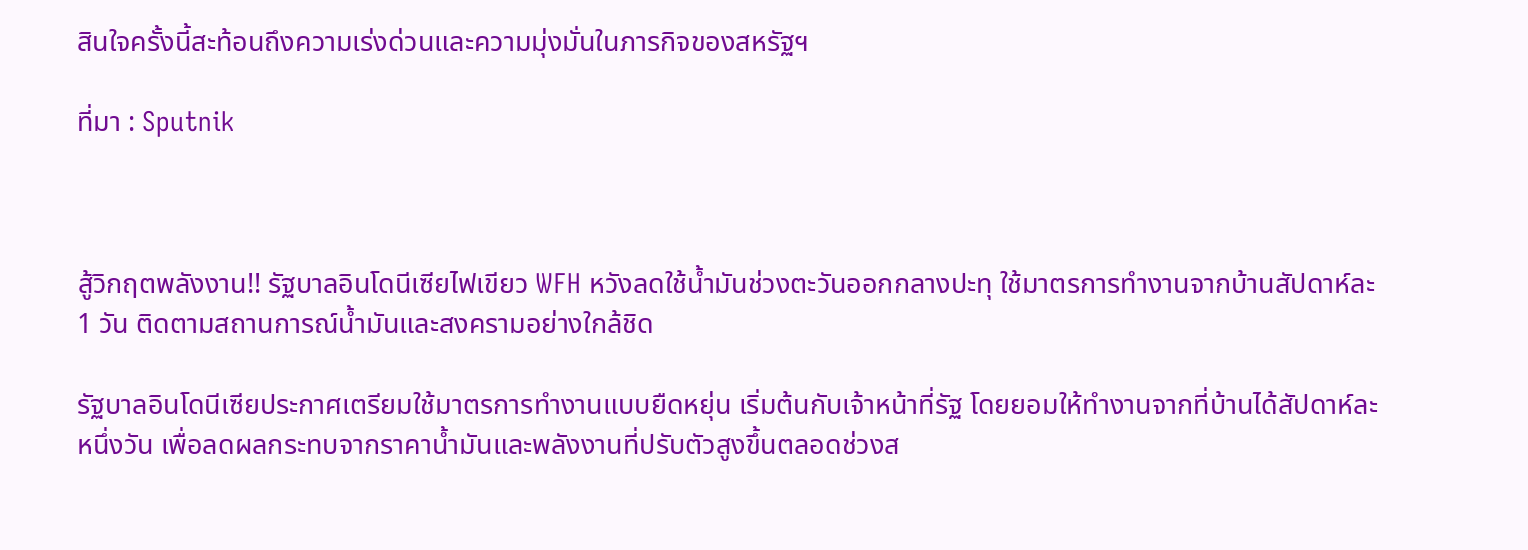สินใจครั้งนี้สะท้อนถึงความเร่งด่วนและความมุ่งมั่นในภารกิจของสหรัฐฯ

ที่มา : Sputnik



สู้วิกฤตพลังงาน!! รัฐบาลอินโดนีเซียไฟเขียว WFH หวังลดใช้น้ำมันช่วงตะวันออกกลางปะทุ ใช้มาตรการทำงานจากบ้านสัปดาห์ละ 1 วัน ติดตามสถานการณ์น้ำมันและสงครามอย่างใกล้ชิด

รัฐบาลอินโดนีเซียประกาศเตรียมใช้มาตรการทำงานแบบยืดหยุ่น เริ่มต้นกับเจ้าหน้าที่รัฐ โดยยอมให้ทำงานจากที่บ้านได้สัปดาห์ละหนึ่งวัน เพื่อลดผลกระทบจากราคาน้ำมันและพลังงานที่ปรับตัวสูงขึ้นตลอดช่วงส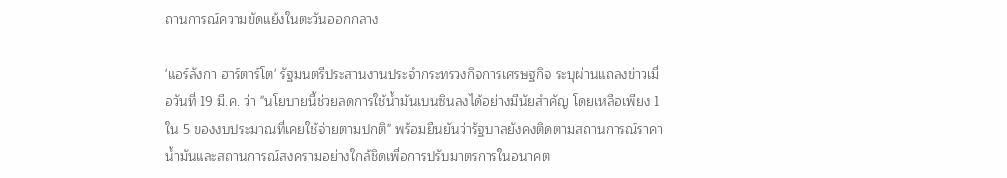ถานการณ์ความขัดแย้งในตะวันออกกลาง

'แอร์ลังกา ฮาร์ตาร์โต' รัฐมนตรีประสานงานประจำกระทรวงกิจการเศรษฐกิจ ระบุผ่านแถลงข่าวเมื่อวันที่ 19 มี.ค. ว่า "นโยบายนี้ช่วยลดการใช้น้ำมันเบนซินลงได้อย่างมีนัยสำคัญ โดยเหลือเพียง 1 ใน 5 ของงบประมาณที่เคยใช้จ่ายตามปกติ" พร้อมยืนยันว่ารัฐบาลยังคงติดตามสถานการณ์ราคาน้ำมันและสถานการณ์สงครามอย่างใกล้ชิดเพื่อการปรับมาตรการในอนาคต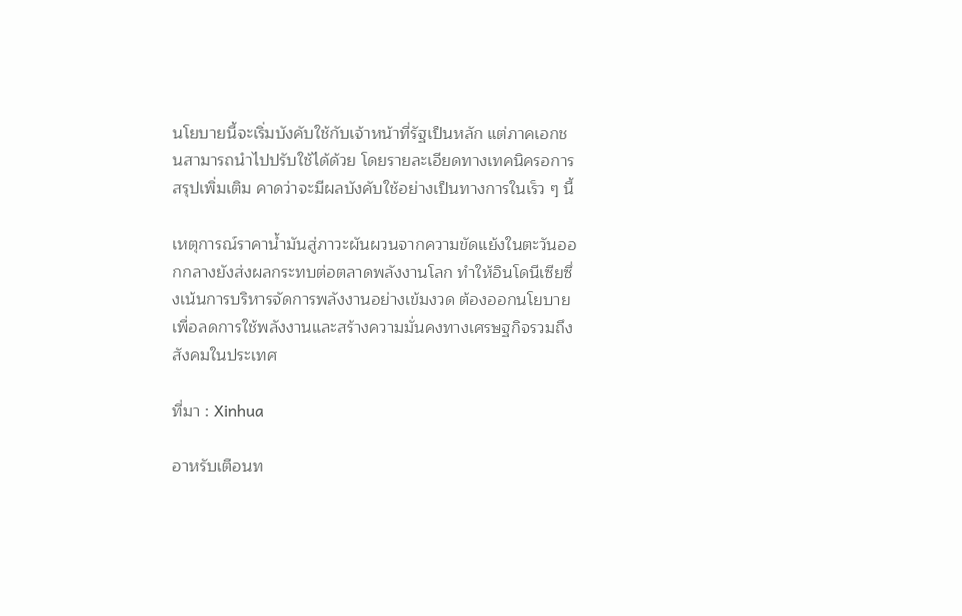นโยบายนี้จะเริ่มบังคับใช้กับเจ้าหน้าที่รัฐเป็นหลัก แต่ภาคเอกชนสามารถนำไปปรับใช้ได้ด้วย โดยรายละเอียดทางเทคนิครอการสรุปเพิ่มเติม คาดว่าจะมีผลบังคับใช้อย่างเป็นทางการในเร็ว ๆ นี้

เหตุการณ์ราคาน้ำมันสู่ภาวะผันผวนจากความขัดแย้งในตะวันออกกลางยังส่งผลกระทบต่อตลาดพลังงานโลก ทำให้อินโดนีเซียซึ่งเน้นการบริหารจัดการพลังงานอย่างเข้มงวด ต้องออกนโยบายเพื่อลดการใช้พลังงานและสร้างความมั่นคงทางเศรษฐกิจรวมถึงสังคมในประเทศ

ที่มา : Xinhua

อาหรับเตือนท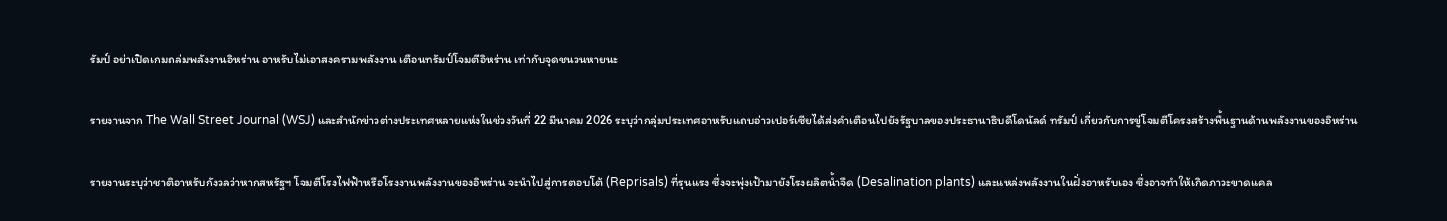รัมป์ อย่าเปิดเกมถล่มพลังงานอิหร่าน อาหรับไม่เอาสงครามพลังงาน เตือนทรัมป์โจมตีอิหร่าน เท่ากับจุดชนวนหายนะ

รายงานจาก The Wall Street Journal (WSJ) และสำนักข่าวต่างประเทศหลายแห่งในช่วงวันที่ 22 มีนาคม 2026 ระบุว่ากลุ่มประเทศอาหรับแถบอ่าวเปอร์เซียได้ส่งคำเตือนไปยังรัฐบาลของประธานาธิบดีโดนัลด์ ทรัมป์ เกี่ยวกับการขู่โจมตีโครงสร้างพื้นฐานด้านพลังงานของอิหร่าน

รายงานระบุว่าชาติอาหรับกังวลว่าหากสหรัฐฯ โจมตีโรงไฟฟ้าหรือโรงงานพลังงานของอิหร่าน จะนำไปสู่การตอบโต้ (Reprisals) ที่รุนแรง ซึ่งจะพุ่งเป้ามายังโรงผลิตน้ำจืด (Desalination plants) และแหล่งพลังงานในฝั่งอาหรับเอง ซึ่งอาจทำให้เกิดภาวะขาดแคล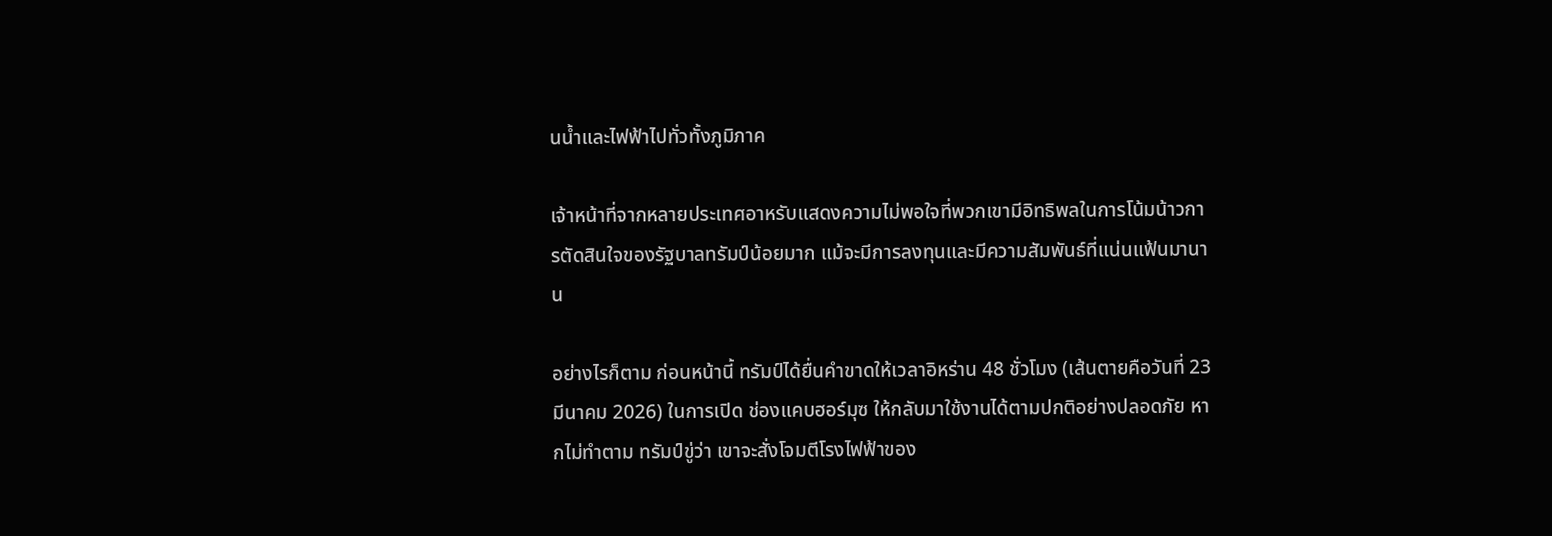นน้ำและไฟฟ้าไปทั่วทั้งภูมิภาค

เจ้าหน้าที่จากหลายประเทศอาหรับแสดงความไม่พอใจที่พวกเขามีอิทธิพลในการโน้มน้าวการตัดสินใจของรัฐบาลทรัมป์น้อยมาก แม้จะมีการลงทุนและมีความสัมพันธ์ที่แน่นแฟ้นมานาน

อย่างไรก็ตาม ก่อนหน้านี้ ทรัมป์ได้ยื่นคำขาดให้เวลาอิหร่าน 48 ชั่วโมง (เส้นตายคือวันที่ 23 มีนาคม 2026) ในการเปิด ช่องแคบฮอร์มุซ ให้กลับมาใช้งานได้ตามปกติอย่างปลอดภัย หากไม่ทำตาม ทรัมป์ขู่ว่า เขาจะสั่งโจมตีโรงไฟฟ้าของ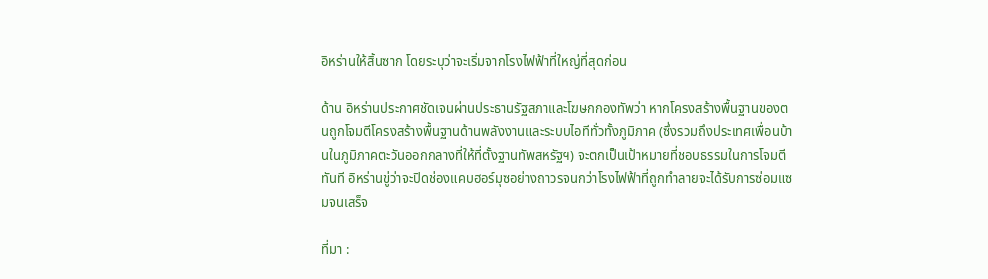อิหร่านให้สิ้นซาก โดยระบุว่าจะเริ่มจากโรงไฟฟ้าที่ใหญ่ที่สุดก่อน

ด้าน อิหร่านประกาศชัดเจนผ่านประธานรัฐสภาและโฆษกกองทัพว่า หากโครงสร้างพื้นฐานของตนถูกโจมตีโครงสร้างพื้นฐานด้านพลังงานและระบบไอทีทั่วทั้งภูมิภาค (ซึ่งรวมถึงประเทศเพื่อนบ้านในภูมิภาคตะวันออกกลางที่ให้ที่ตั้งฐานทัพสหรัฐฯ) จะตกเป็นเป้าหมายที่ชอบธรรมในการโจมตีทันที อิหร่านขู่ว่าจะปิดช่องแคบฮอร์มุซอย่างถาวรจนกว่าโรงไฟฟ้าที่ถูกทำลายจะได้รับการซ่อมแซมจนเสร็จ

ที่มา :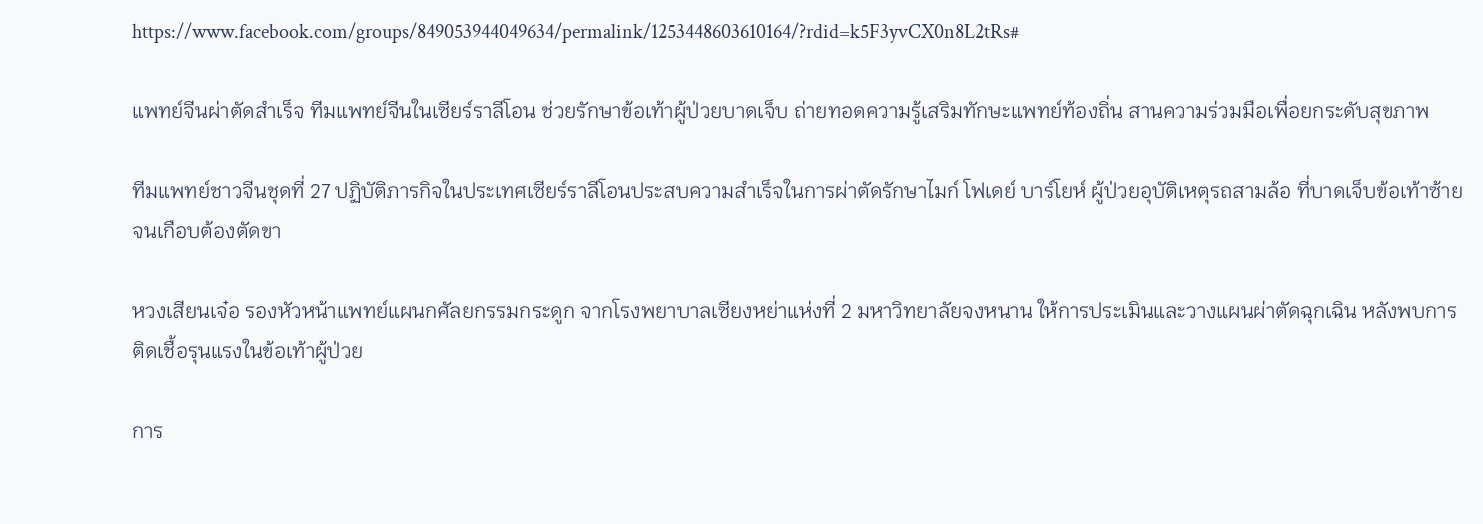https://www.facebook.com/groups/849053944049634/permalink/1253448603610164/?rdid=k5F3yvCX0n8L2tRs#

แพทย์จีนผ่าตัดสำเร็จ ทีมแพทย์จีนในเซียร์ราลีโอน ช่วยรักษาข้อเท้าผู้ป่วยบาดเจ็บ ถ่ายทอดความรู้เสริมทักษะแพทย์ท้องถิ่น สานความร่วมมือเพื่อยกระดับสุขภาพ

ทีมแพทย์ชาวจีนชุดที่ 27 ปฏิบัติภารกิจในประเทศเซียร์ราลีโอนประสบความสำเร็จในการผ่าตัดรักษาไมก์ โฟเดย์ บาร์โยห์ ผู้ป่วยอุบัติเหตุรถสามล้อ ที่บาดเจ็บข้อเท้าซ้ายจนเกือบต้องตัดขา

หวงเสียนเจ๋อ รองหัวหน้าแพทย์แผนกศัลยกรรมกระดูก จากโรงพยาบาลเซียงหย่าแห่งที่ 2 มหาวิทยาลัยจงหนาน ให้การประเมินและวางแผนผ่าตัดฉุกเฉิน หลังพบการติดเชื้อรุนแรงในข้อเท้าผู้ป่วย

การ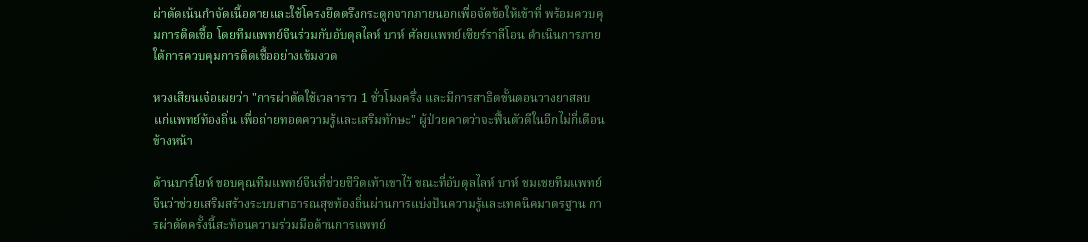ผ่าตัดเน้นกำจัดเนื้อตายและใช้โครงยึดตรึงกระดูกจากภายนอกเพื่อจัดข้อให้เข้าที่ พร้อมควบคุมการติดเชื้อ โดยทีมแพทย์จีนร่วมกับอับดุลไลห์ บาห์ ศัลยแพทย์เซียร์ราลีโอน ดำเนินการภายใต้การควบคุมการติดเชื้ออย่างเข้มงวด

หวงเสียนเจ๋อเผยว่า "การผ่าตัดใช้เวลาราว 1 ชั่วโมงครึ่ง และมีการสาธิตขั้นตอนวางยาสลบแก่แพทย์ท้องถิ่น เพื่อถ่ายทอดความรู้และเสริมทักษะ" ผู้ป่วยคาดว่าจะฟื้นตัวดีในอีกไม่กี่เดือนข้างหน้า

ด้านบาร์โยห์ ขอบคุณทีมแพทย์จีนที่ช่วยชีวิตเท้าเขาไว้ ขณะที่อับดุลไลห์ บาห์ ชมเชยทีมแพทย์จีนว่าช่วยเสริมสร้างระบบสาธารณสุขท้องถิ่นผ่านการแบ่งปันความรู้และเทคนิคมาตรฐาน การผ่าตัดครั้งนี้สะท้อนความร่วมมือด้านการแพทย์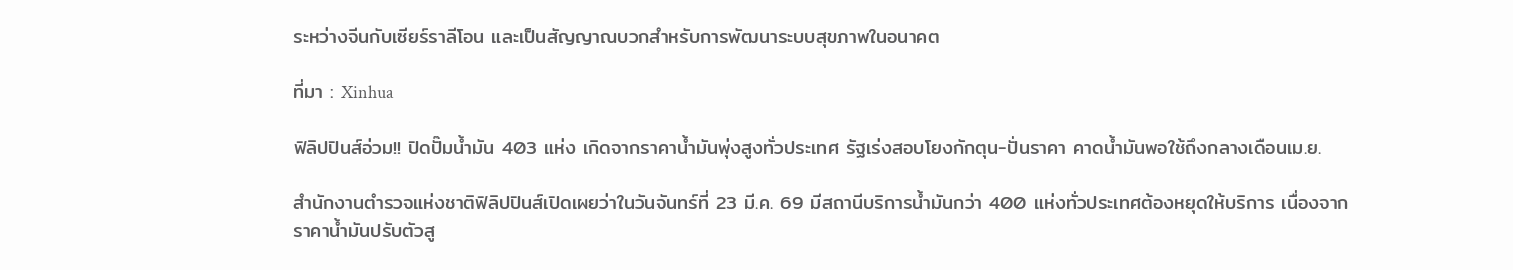ระหว่างจีนกับเซียร์ราลีโอน และเป็นสัญญาณบวกสำหรับการพัฒนาระบบสุขภาพในอนาคต

ที่มา : Xinhua

ฟิลิปปินส์อ่วม!! ปิดปั๊มน้ำมัน 403 แห่ง เกิดจากราคาน้ำมันพุ่งสูงทั่วประเทศ รัฐเร่งสอบโยงกักตุน-ปั่นราคา คาดน้ำมันพอใช้ถึงกลางเดือนเม.ย.

สำนักงานตำรวจแห่งชาติฟิลิปปินส์เปิดเผยว่าในวันจันทร์ที่ 23 มี.ค. 69 มีสถานีบริการน้ำมันกว่า 400 แห่งทั่วประเทศต้องหยุดให้บริการ เนื่องจากราคาน้ำมันปรับตัวสู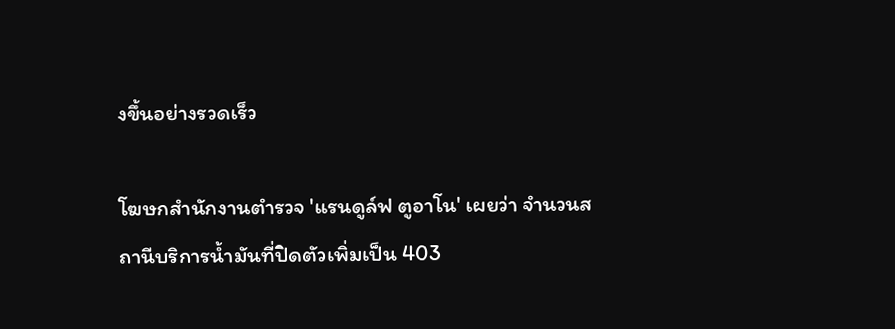งขึ้นอย่างรวดเร็ว

โฆษกสำนักงานตำรวจ 'แรนดูล์ฟ ตูอาโน' เผยว่า จำนวนสถานีบริการน้ำมันที่ปิดตัวเพิ่มเป็น 403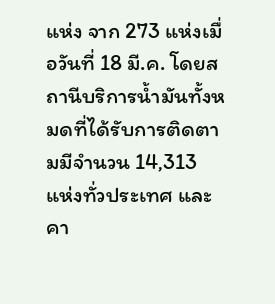แห่ง จาก 273 แห่งเมื่อวันที่ 18 มี.ค. โดยสถานีบริการน้ำมันทั้งหมดที่ได้รับการติดตามมีจำนวน 14,313 แห่งทั่วประเทศ และคา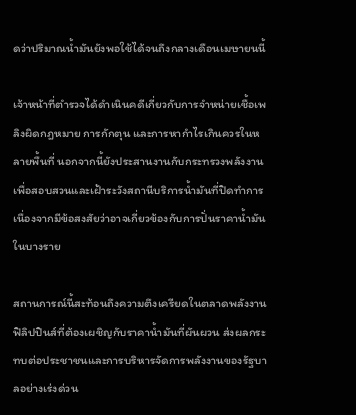ดว่าปริมาณน้ำมันยังพอใช้ได้จนถึงกลางเดือนเมษายนนี้

เจ้าหน้าที่ตำรวจได้ดำเนินคดีเกี่ยวกับการจำหน่ายเชื้อเพลิงผิดกฎหมาย การกักตุน และการหากำไรเกินควรในหลายพื้นที่ นอกจากนี้ยังประสานงานกับกระทรวงพลังงานเพื่อสอบสวนและเฝ้าระวังสถานีบริการน้ำมันที่ปิดทำการ เนื่องจากมีข้อสงสัยว่าอาจเกี่ยวข้องกับการปั่นราคาน้ำมันในบางราย

สถานการณ์นี้สะท้อนถึงความตึงเครียดในตลาดพลังงานฟิลิปปินส์ที่ต้องเผชิญกับราคาน้ำมันที่ผันผวน ส่งผลกระทบต่อประชาชนและการบริหารจัดการพลังงานของรัฐบาลอย่างเร่งด่วน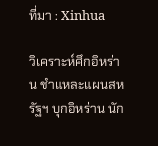ที่มา : Xinhua

วิเคราะห์ศึกอิหร่าน ชำแหละแผนสหรัฐฯ บุกอิหร่าน นัก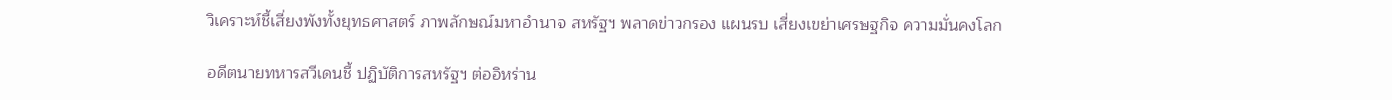วิเคราะห์ชี้เสี่ยงพังทั้งยุทธศาสตร์ ภาพลักษณ์มหาอำนาจ สหรัฐฯ พลาดข่าวกรอง แผนรบ เสี่ยงเขย่าเศรษฐกิจ ความมั่นคงโลก

อดีตนายทหารสวีเดนชี้ ปฏิบัติการสหรัฐฯ ต่ออิหร่าน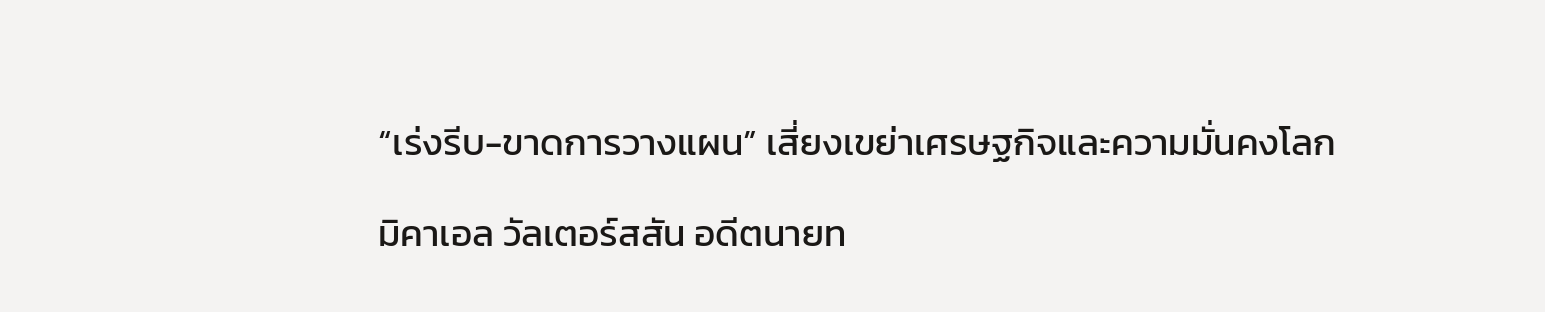“เร่งรีบ-ขาดการวางแผน” เสี่ยงเขย่าเศรษฐกิจและความมั่นคงโลก

มิคาเอล วัลเตอร์สสัน อดีตนายท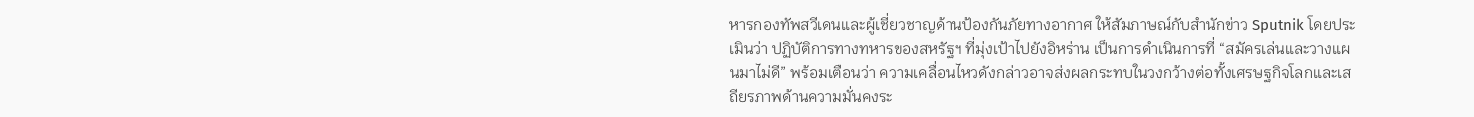หารกองทัพสวีเดนและผู้เชี่ยวชาญด้านป้องกันภัยทางอากาศ ให้สัมภาษณ์กับสำนักข่าว Sputnik โดยประเมินว่า ปฏิบัติการทางทหารของสหรัฐฯ ที่มุ่งเป้าไปยังอิหร่าน เป็นการดำเนินการที่ “สมัครเล่นและวางแผนมาไม่ดี” พร้อมเตือนว่า ความเคลื่อนไหวดังกล่าวอาจส่งผลกระทบในวงกว้างต่อทั้งเศรษฐกิจโลกและเสถียรภาพด้านความมั่นคงระ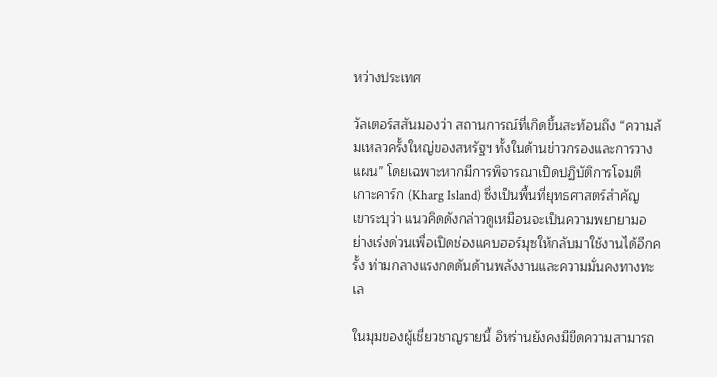หว่างประเทศ

วัลเตอร์สสันมองว่า สถานการณ์ที่เกิดขึ้นสะท้อนถึง “ความล้มเหลวครั้งใหญ่ของสหรัฐฯ ทั้งในด้านข่าวกรองและการวางแผน” โดยเฉพาะหากมีการพิจารณาเปิดปฏิบัติการโจมตีเกาะคาร์ก (Kharg Island) ซึ่งเป็นพื้นที่ยุทธศาสตร์สำคัญ เขาระบุว่า แนวคิดดังกล่าวดูเหมือนจะเป็นความพยายามอย่างเร่งด่วนเพื่อเปิดช่องแคบฮอร์มุซให้กลับมาใช้งานได้อีกครั้ง ท่ามกลางแรงกดดันด้านพลังงานและความมั่นคงทางทะเล

ในมุมของผู้เชี่ยวชาญรายนี้ อิหร่านยังคงมีขีดความสามารถ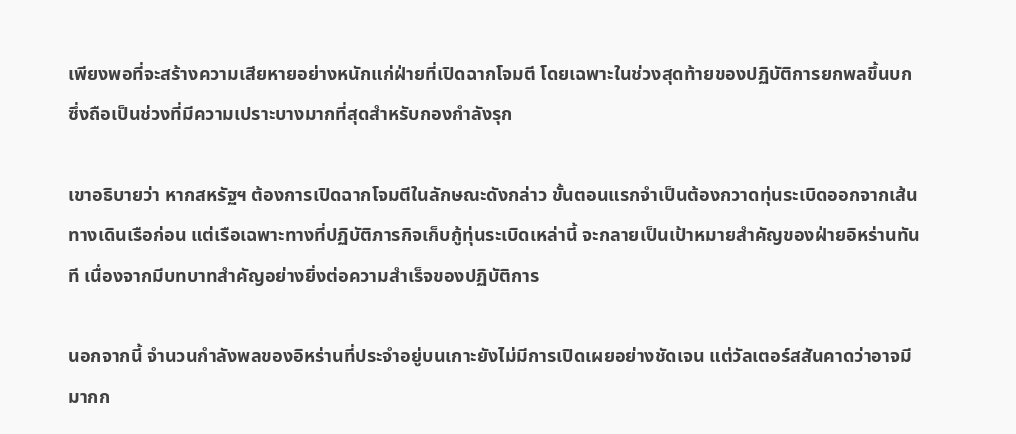เพียงพอที่จะสร้างความเสียหายอย่างหนักแก่ฝ่ายที่เปิดฉากโจมตี โดยเฉพาะในช่วงสุดท้ายของปฏิบัติการยกพลขึ้นบก ซึ่งถือเป็นช่วงที่มีความเปราะบางมากที่สุดสำหรับกองกำลังรุก

เขาอธิบายว่า หากสหรัฐฯ ต้องการเปิดฉากโจมตีในลักษณะดังกล่าว ขั้นตอนแรกจำเป็นต้องกวาดทุ่นระเบิดออกจากเส้นทางเดินเรือก่อน แต่เรือเฉพาะทางที่ปฏิบัติภารกิจเก็บกู้ทุ่นระเบิดเหล่านี้ จะกลายเป็นเป้าหมายสำคัญของฝ่ายอิหร่านทันที เนื่องจากมีบทบาทสำคัญอย่างยิ่งต่อความสำเร็จของปฏิบัติการ

นอกจากนี้ จำนวนกำลังพลของอิหร่านที่ประจำอยู่บนเกาะยังไม่มีการเปิดเผยอย่างชัดเจน แต่วัลเตอร์สสันคาดว่าอาจมีมากก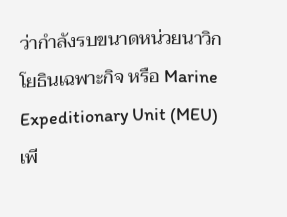ว่ากำลังรบขนาดหน่วยนาวิกโยธินเฉพาะกิจ หรือ Marine Expeditionary Unit (MEU) เพี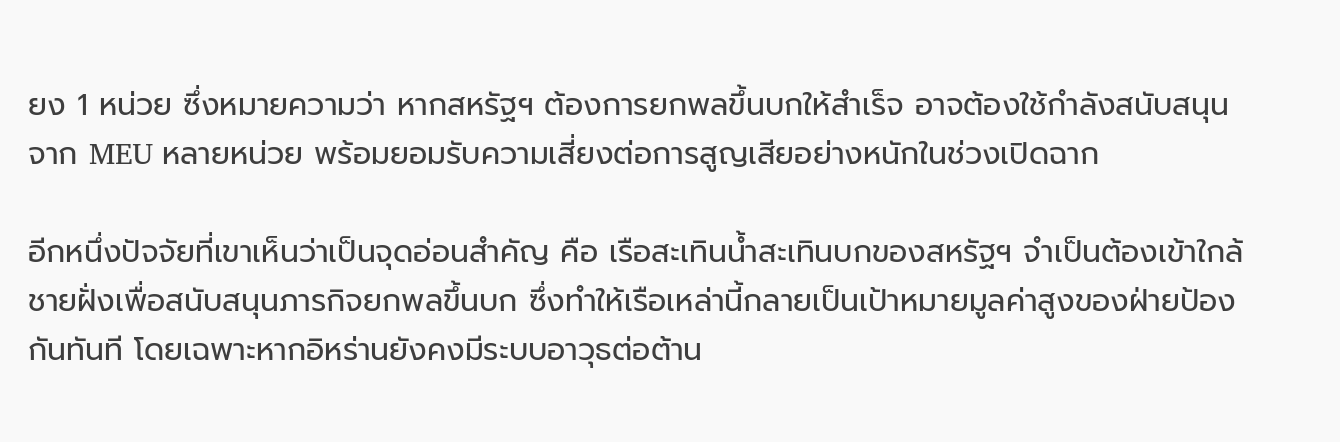ยง 1 หน่วย ซึ่งหมายความว่า หากสหรัฐฯ ต้องการยกพลขึ้นบกให้สำเร็จ อาจต้องใช้กำลังสนับสนุนจาก MEU หลายหน่วย พร้อมยอมรับความเสี่ยงต่อการสูญเสียอย่างหนักในช่วงเปิดฉาก

อีกหนึ่งปัจจัยที่เขาเห็นว่าเป็นจุดอ่อนสำคัญ คือ เรือสะเทินน้ำสะเทินบกของสหรัฐฯ จำเป็นต้องเข้าใกล้ชายฝั่งเพื่อสนับสนุนภารกิจยกพลขึ้นบก ซึ่งทำให้เรือเหล่านี้กลายเป็นเป้าหมายมูลค่าสูงของฝ่ายป้องกันทันที โดยเฉพาะหากอิหร่านยังคงมีระบบอาวุธต่อต้าน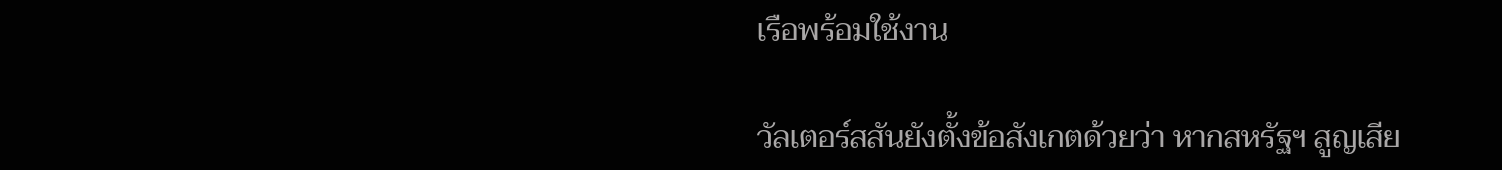เรือพร้อมใช้งาน

วัลเตอร์สสันยังตั้งข้อสังเกตด้วยว่า หากสหรัฐฯ สูญเสีย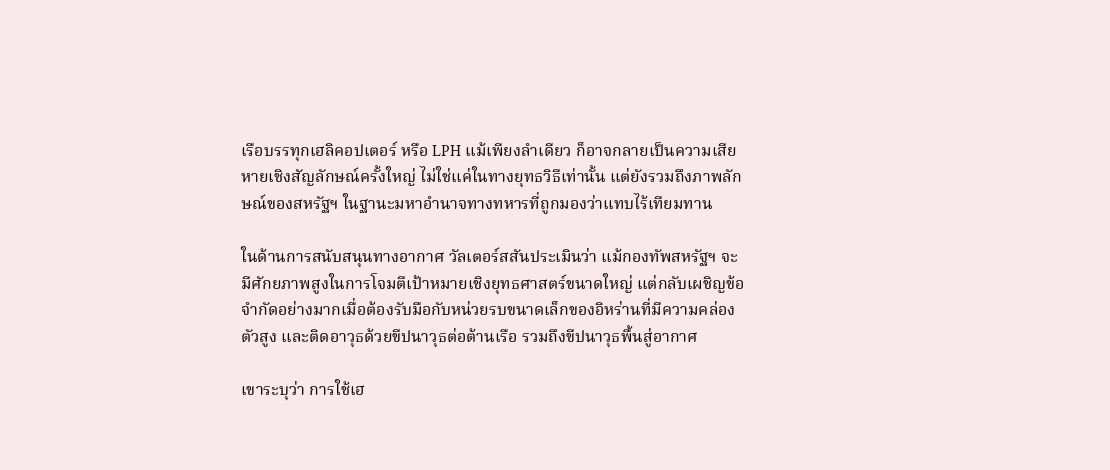เรือบรรทุกเฮลิคอปเตอร์ หรือ LPH แม้เพียงลำเดียว ก็อาจกลายเป็นความเสียหายเชิงสัญลักษณ์ครั้งใหญ่ ไม่ใช่แค่ในทางยุทธวิธีเท่านั้น แต่ยังรวมถึงภาพลักษณ์ของสหรัฐฯ ในฐานะมหาอำนาจทางทหารที่ถูกมองว่าแทบไร้เทียมทาน

ในด้านการสนับสนุนทางอากาศ วัลเตอร์สสันประเมินว่า แม้กองทัพสหรัฐฯ จะมีศักยภาพสูงในการโจมตีเป้าหมายเชิงยุทธศาสตร์ขนาดใหญ่ แต่กลับเผชิญข้อจำกัดอย่างมากเมื่อต้องรับมือกับหน่วยรบขนาดเล็กของอิหร่านที่มีความคล่องตัวสูง และติดอาวุธด้วยขีปนาวุธต่อต้านเรือ รวมถึงขีปนาวุธพื้นสู่อากาศ

เขาระบุว่า การใช้เฮ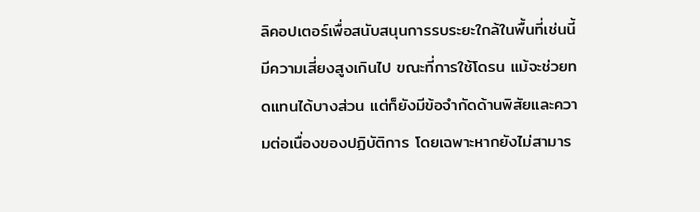ลิคอปเตอร์เพื่อสนับสนุนการรบระยะใกล้ในพื้นที่เช่นนี้มีความเสี่ยงสูงเกินไป ขณะที่การใช้โดรน แม้จะช่วยทดแทนได้บางส่วน แต่ก็ยังมีข้อจำกัดด้านพิสัยและความต่อเนื่องของปฏิบัติการ โดยเฉพาะหากยังไม่สามาร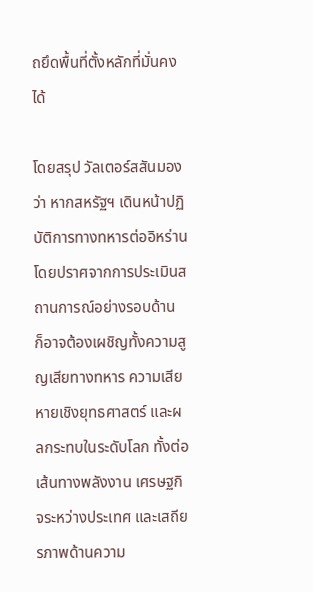ถยึดพื้นที่ตั้งหลักที่มั่นคงได้

โดยสรุป วัลเตอร์สสันมองว่า หากสหรัฐฯ เดินหน้าปฏิบัติการทางทหารต่ออิหร่านโดยปราศจากการประเมินสถานการณ์อย่างรอบด้าน ก็อาจต้องเผชิญทั้งความสูญเสียทางทหาร ความเสียหายเชิงยุทธศาสตร์ และผลกระทบในระดับโลก ทั้งต่อเส้นทางพลังงาน เศรษฐกิจระหว่างประเทศ และเสถียรภาพด้านความ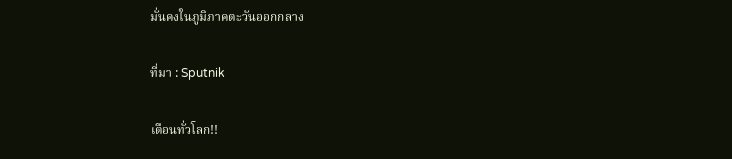มั่นคงในภูมิภาคตะวันออกกลาง

ที่มา : Sputnik

เตือนทั่วโลก!!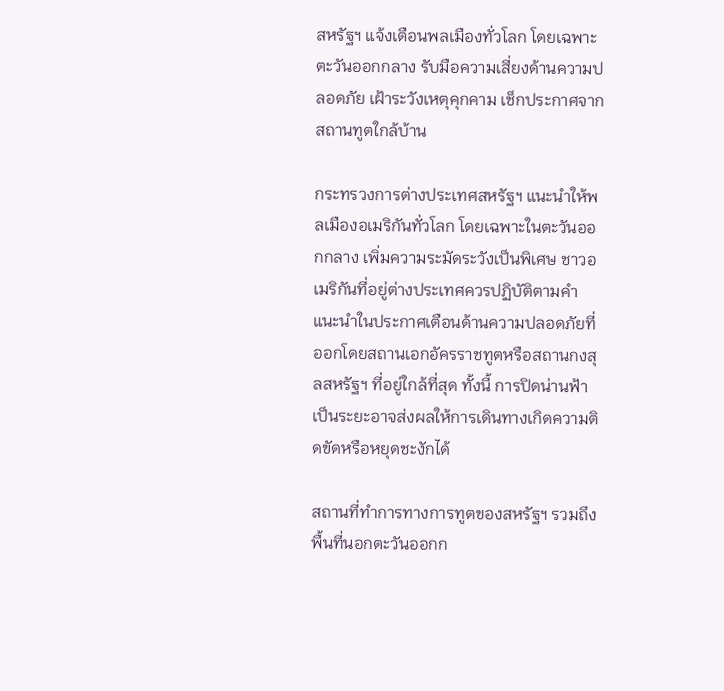สหรัฐฯ แจ้งเตือนพลเมืองทั่วโลก โดยเฉพาะตะวันออกกลาง รับมือความเสี่ยงด้านความปลอดภัย เฝ้าระวังเหตุคุกคาม เช็กประกาศจากสถานทูตใกล้บ้าน

กระทรวงการต่างประเทศสหรัฐฯ แนะนำให้พลเมืองอเมริกันทั่วโลก โดยเฉพาะในตะวันออกกลาง เพิ่มความระมัดระวังเป็นพิเศษ ชาวอเมริกันที่อยู่ต่างประเทศควรปฏิบัติตามคำแนะนำในประกาศเตือนด้านความปลอดภัยที่ออกโดยสถานเอกอัครราชทูตหรือสถานกงสุลสหรัฐฯ ที่อยู่ใกล้ที่สุด ทั้งนี้ การปิดน่านฟ้าเป็นระยะอาจส่งผลให้การเดินทางเกิดความติดขัดหรือหยุดชะงักได้

สถานที่ทำการทางการทูตของสหรัฐฯ รวมถึงพื้นที่นอกตะวันออกก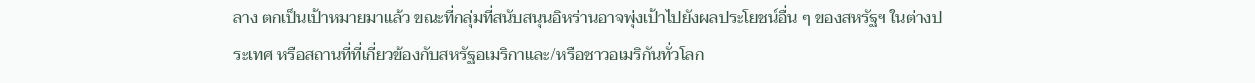ลาง ตกเป็นเป้าหมายมาแล้ว ขณะที่กลุ่มที่สนับสนุนอิหร่านอาจพุ่งเป้าไปยังผลประโยชน์อื่น ๆ ของสหรัฐฯ ในต่างประเทศ หรือสถานที่ที่เกี่ยวข้องกับสหรัฐอเมริกาและ/หรือชาวอเมริกันทั่วโลก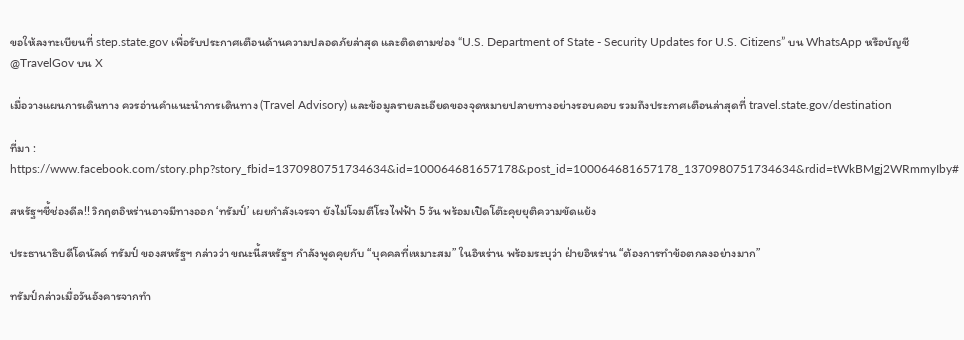ขอให้ลงทะเบียนที่ step.state.gov เพื่อรับประกาศเตือนด้านความปลอดภัยล่าสุด และติดตามช่อง “U.S. Department of State - Security Updates for U.S. Citizens” บน WhatsApp หรือบัญชี @TravelGov บน X

เมื่อวางแผนการเดินทาง ควรอ่านคำแนะนำการเดินทาง (Travel Advisory) และข้อมูลรายละเอียดของจุดหมายปลายทางอย่างรอบคอบ รวมถึงประกาศเตือนล่าสุดที่ travel.state.gov/destination

ที่มา : https://www.facebook.com/story.php?story_fbid=1370980751734634&id=100064681657178&post_id=100064681657178_1370980751734634&rdid=tWkBMgj2WRmmyIby#

สหรัฐฯชี้ช่องดีล!! วิกฤตอิหร่านอาจมีทางออก ‘ทรัมป์’ เผยกำลังเจรจา ยังไม่โจมตีโรงไฟฟ้า 5 วัน พร้อมเปิดโต๊ะคุยยุติความขัดแย้ง

ประธานาธิบดีโดนัลด์ ทรัมป์ ของสหรัฐฯ กล่าวว่า ขณะนี้สหรัฐฯ กำลังพูดคุยกับ “บุคคลที่เหมาะสม” ในอิหร่าน พร้อมระบุว่า ฝ่ายอิหร่าน “ต้องการทำข้อตกลงอย่างมาก”

ทรัมป์กล่าวเมื่อวันอังคารจากทำ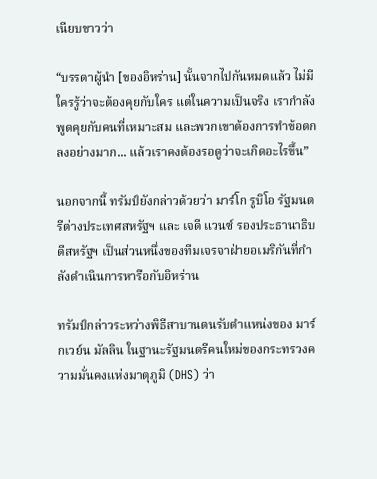เนียบขาวว่า

“บรรดาผู้นำ [ของอิหร่าน] นั้นจากไปกันหมดแล้ว ไม่มีใครรู้ว่าจะต้องคุยกับใคร แต่ในความเป็นจริง เรากำลังพูดคุยกับคนที่เหมาะสม และพวกเขาต้องการทำข้อตกลงอย่างมาก... แล้วเราคงต้องรอดูว่าจะเกิดอะไรขึ้น”

นอกจากนี้ ทรัมป์ยังกล่าวด้วยว่า มาร์โก รูบิโอ รัฐมนตรีต่างประเทศสหรัฐฯ และ เจดี แวนซ์ รองประธานาธิบดีสหรัฐฯ เป็นส่วนหนึ่งของทีมเจรจาฝ่ายอเมริกันที่กำลังดำเนินการหารือกับอิหร่าน

ทรัมป์กล่าวระหว่างพิธีสาบานตนรับตำแหน่งของ มาร์กเวย์น มัลลิน ในฐานะรัฐมนตรีคนใหม่ของกระทรวงความมั่นคงแห่งมาตุภูมิ (DHS) ว่า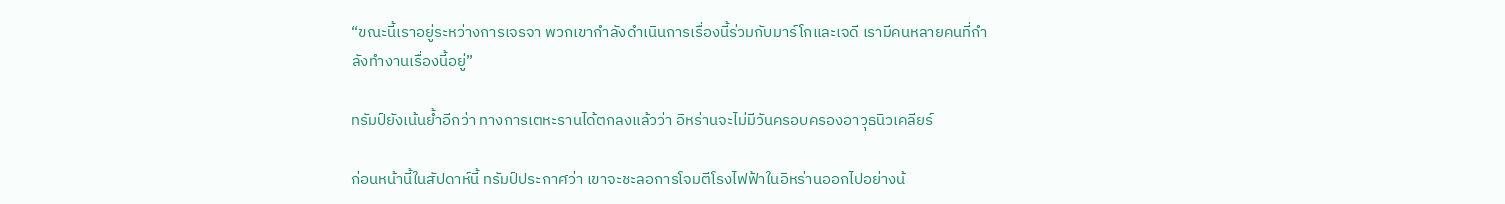“ขณะนี้เราอยู่ระหว่างการเจรจา พวกเขากำลังดำเนินการเรื่องนี้ร่วมกับมาร์โกและเจดี เรามีคนหลายคนที่กำลังทำงานเรื่องนี้อยู่”

ทรัมป์ยังเน้นย้ำอีกว่า ทางการเตหะรานได้ตกลงแล้วว่า อิหร่านจะไม่มีวันครอบครองอาวุธนิวเคลียร์

ก่อนหน้านี้ในสัปดาห์นี้ ทรัมป์ประกาศว่า เขาจะชะลอการโจมตีโรงไฟฟ้าในอิหร่านออกไปอย่างน้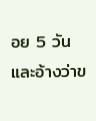อย 5 วัน และอ้างว่าข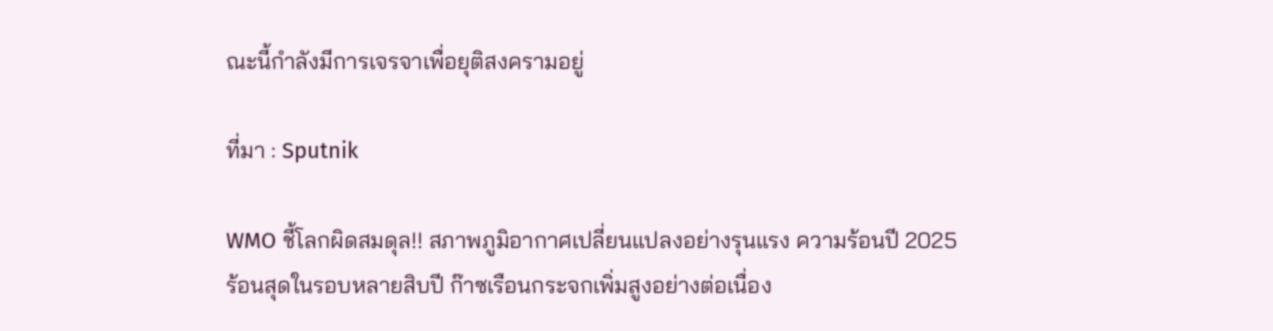ณะนี้กำลังมีการเจรจาเพื่อยุติสงครามอยู่

ที่มา : Sputnik

WMO ชี้โลกผิดสมดุล!! สภาพภูมิอากาศเปลี่ยนแปลงอย่างรุนแรง ความร้อนปี 2025 ร้อนสุดในรอบหลายสิบปี ก๊าซเรือนกระจกเพิ่มสูงอย่างต่อเนื่อง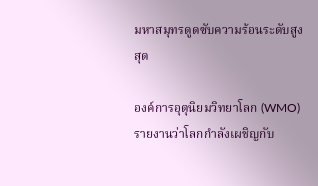มหาสมุทรดูดซับความร้อนระดับสูงสุด

องค์การอุตุนิยมวิทยาโลก (WMO) รายงานว่าโลกกำลังเผชิญกับ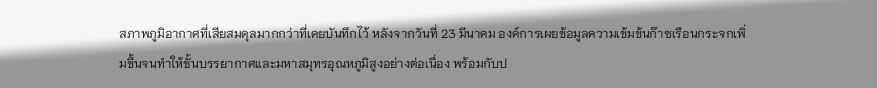สภาพภูมิอากาศที่เสียสมดุลมากกว่าที่เคยบันทึกไว้ หลังจากวันที่ 23 มีนาคม องค์การเผยข้อมูลความเข้มข้นก๊าซเรือนกระจกเพิ่มขึ้นจนทำให้ชั้นบรรยากาศและมหาสมุทรอุณหภูมิสูงอย่างต่อเนื่อง พร้อมกับป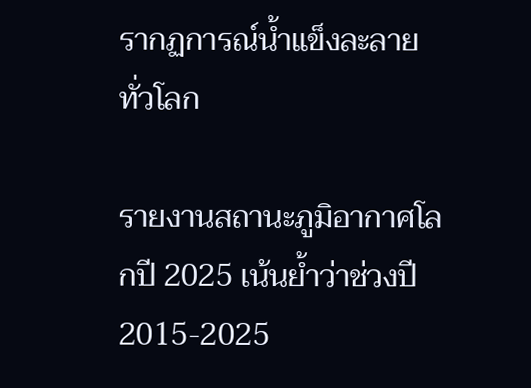รากฏการณ์น้ำแข็งละลายทั่วโลก

รายงานสถานะภูมิอากาศโลกปี 2025 เน้นย้ำว่าช่วงปี 2015-2025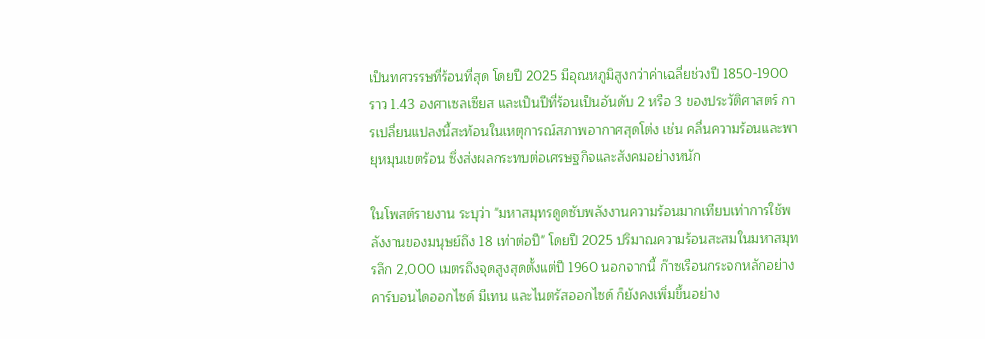เป็นทศวรรษที่ร้อนที่สุด โดยปี 2025 มีอุณหภูมิสูงกว่าค่าเฉลี่ยช่วงปี 1850-1900 ราว 1.43 องศาเซลเซียส และเป็นปีที่ร้อนเป็นอันดับ 2 หรือ 3 ของประวัติศาสตร์ การเปลี่ยนแปลงนี้สะท้อนในเหตุการณ์สภาพอากาศสุดโต่ง เช่น คลื่นความร้อนและพายุหมุนเขตร้อน ซึ่งส่งผลกระทบต่อเศรษฐกิจและสังคมอย่างหนัก

ในโพสต์รายงาน ระบุว่า "มหาสมุทรดูดซับพลังงานความร้อนมากเทียบเท่าการใช้พลังงานของมนุษย์ถึง 18 เท่าต่อปี" โดยปี 2025 ปริมาณความร้อนสะสมในมหาสมุทรลึก 2,000 เมตรถึงจุดสูงสุดตั้งแต่ปี 1960 นอกจากนี้ ก๊าซเรือนกระจกหลักอย่างคาร์บอนไดออกไซด์ มีเทน และไนตรัสออกไซด์ ก็ยังคงเพิ่มขึ้นอย่าง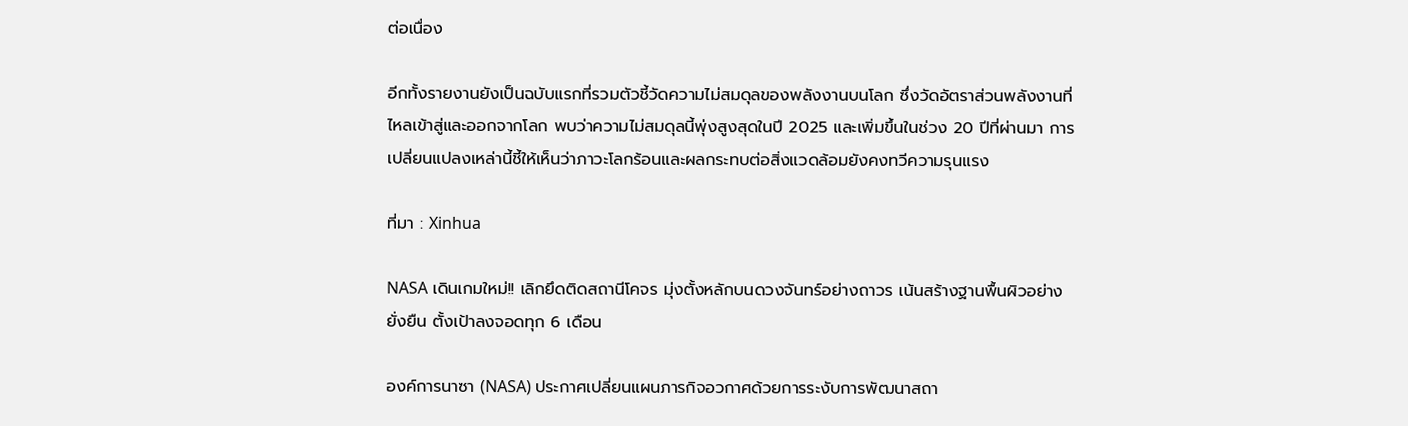ต่อเนื่อง

อีกทั้งรายงานยังเป็นฉบับแรกที่รวมตัวชี้วัดความไม่สมดุลของพลังงานบนโลก ซึ่งวัดอัตราส่วนพลังงานที่ไหลเข้าสู่และออกจากโลก พบว่าความไม่สมดุลนี้พุ่งสูงสุดในปี 2025 และเพิ่มขึ้นในช่วง 20 ปีที่ผ่านมา การเปลี่ยนแปลงเหล่านี้ชี้ให้เห็นว่าภาวะโลกร้อนและผลกระทบต่อสิ่งแวดล้อมยังคงทวีความรุนแรง

ที่มา : Xinhua

NASA เดินเกมใหม่!! เลิกยึดติดสถานีโคจร มุ่งตั้งหลักบนดวงจันทร์อย่างถาวร เน้นสร้างฐานพื้นผิวอย่างยั่งยืน ตั้งเป้าลงจอดทุก 6 เดือน

องค์การนาซา (NASA) ประกาศเปลี่ยนแผนภารกิจอวกาศด้วยการระงับการพัฒนาสถา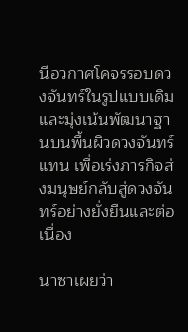นีอวกาศโคจรรอบดวงจันทร์ในรูปแบบเดิม และมุ่งเน้นพัฒนาฐานบนพื้นผิวดวงจันทร์แทน เพื่อเร่งภารกิจส่งมนุษย์กลับสู่ดวงจันทร์อย่างยั่งยืนและต่อเนื่อง

นาซาเผยว่า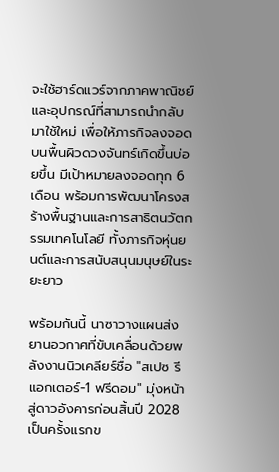จะใช้ฮาร์ดแวร์จากภาคพาณิชย์และอุปกรณ์ที่สามารถนำกลับมาใช้ใหม่ เพื่อให้ภารกิจลงจอดบนพื้นผิวดวงจันทร์เกิดขึ้นบ่อยขึ้น มีเป้าหมายลงจอดทุก 6 เดือน พร้อมการพัฒนาโครงสร้างพื้นฐานและการสาธิตนวัตกรรมเทคโนโลยี ทั้งภารกิจหุ่นยนต์และการสนับสนุนมนุษย์ในระยะยาว

พร้อมกันนี้ นาซาวางแผนส่งยานอวกาศที่ขับเคลื่อนด้วยพลังงานนิวเคลียร์ชื่อ "สเปซ รีแอกเตอร์-1 ฟรีดอม" มุ่งหน้าสู่ดาวอังคารก่อนสิ้นปี 2028 เป็นครั้งแรกข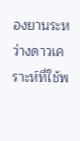องยานระหว่างดาวเคราะห์ที่ใช้พ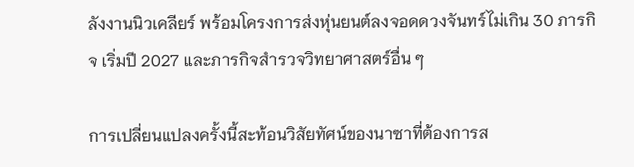ลังงานนิวเคลียร์ พร้อมโครงการส่งหุ่นยนต์ลงจอดดวงจันทร์ไม่เกิน 30 ภารกิจ เริ่มปี 2027 และภารกิจสำรวจวิทยาศาสตร์อื่น ๆ

การเปลี่ยนแปลงครั้งนี้สะท้อนวิสัยทัศน์ของนาซาที่ต้องการส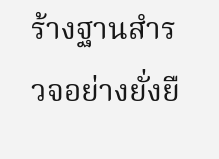ร้างฐานสำรวจอย่างยั่งยื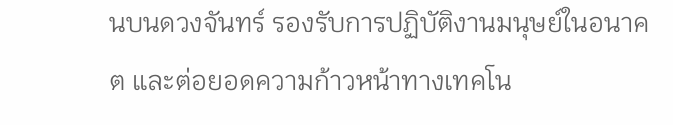นบนดวงจันทร์ รองรับการปฏิบัติงานมนุษย์ในอนาคต และต่อยอดความก้าวหน้าทางเทคโน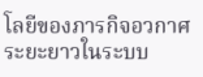โลยีของภารกิจอวกาศระยะยาวในระบบ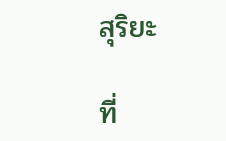สุริยะ

ที่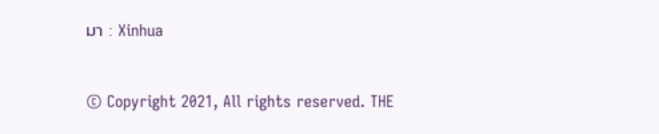มา : Xinhua


© Copyright 2021, All rights reserved. THE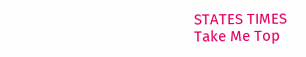STATES TIMES
Take Me Top